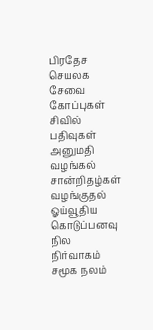பிரதேச செயலக சேவை கோப்புகள்
சிவில் பதிவுகள்
அனுமதி வழங்கல்
சான்றிதழ்கள் வழங்குதல்
ஓய்வூதிய கொடுப்பனவு
நில நிர்வாகம்
சமூக நலம்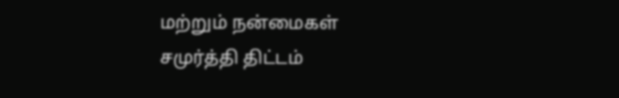மற்றும் நன்மைகள்
சமுர்த்தி திட்டம்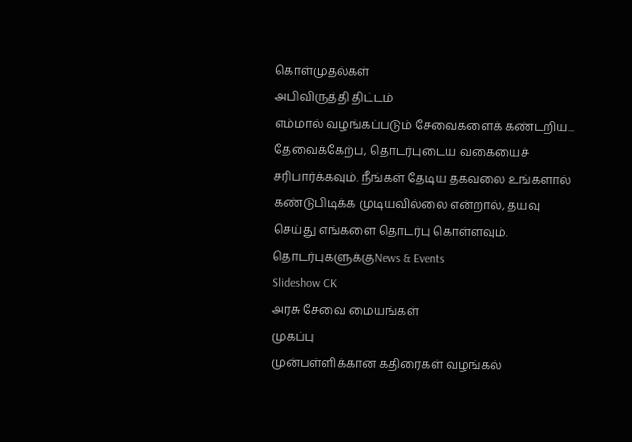கொள்முதல்கள்
அபிவிருத்தி திட்டம்
எம்மால் வழங்கப்படும் சேவைகளைக் கண்டறிய...
தேவைக்கேற்ப, தொடர்புடைய வகையைச் சரிபார்க்கவும். நீங்கள் தேடிய தகவலை உங்களால் கண்டுபிடிக்க முடியவில்லை என்றால், தயவு செய்து எங்களை தொடர்பு கொள்ளவும்.
தொடர்புகளுக்குNews & Events
Slideshow CK
அரசு சேவை மையங்கள்
முகப்பு
முன்பள்ளிக்கான கதிரைகள் வழங்கல்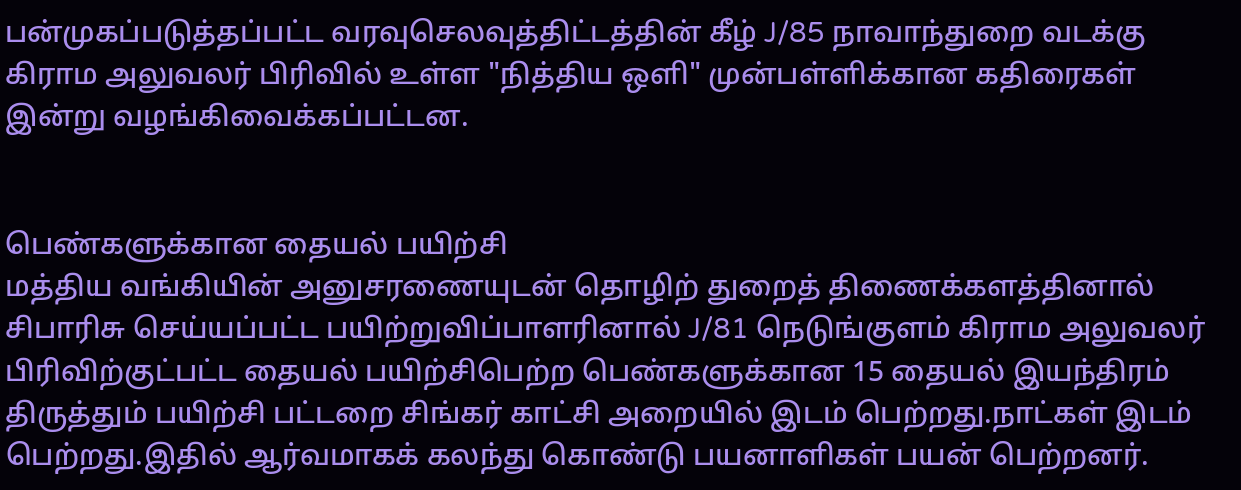பன்முகப்படுத்தப்பட்ட வரவுசெலவுத்திட்டத்தின் கீழ் J/85 நாவாந்துறை வடக்கு கிராம அலுவலர் பிரிவில் உள்ள "நித்திய ஒளி" முன்பள்ளிக்கான கதிரைகள் இன்று வழங்கிவைக்கப்பட்டன.


பெண்களுக்கான தையல் பயிற்சி
மத்திய வங்கியின் அனுசரணையுடன் தொழிற் துறைத் திணைக்களத்தினால் சிபாரிசு செய்யப்பட்ட பயிற்றுவிப்பாளரினால் J/81 நெடுங்குளம் கிராம அலுவலர் பிரிவிற்குட்பட்ட தையல் பயிற்சிபெற்ற பெண்களுக்கான 15 தையல் இயந்திரம் திருத்தும் பயிற்சி பட்டறை சிங்கர் காட்சி அறையில் இடம் பெற்றது.நாட்கள் இடம் பெற்றது.இதில் ஆர்வமாகக் கலந்து கொண்டு பயனாளிகள் பயன் பெற்றனர்.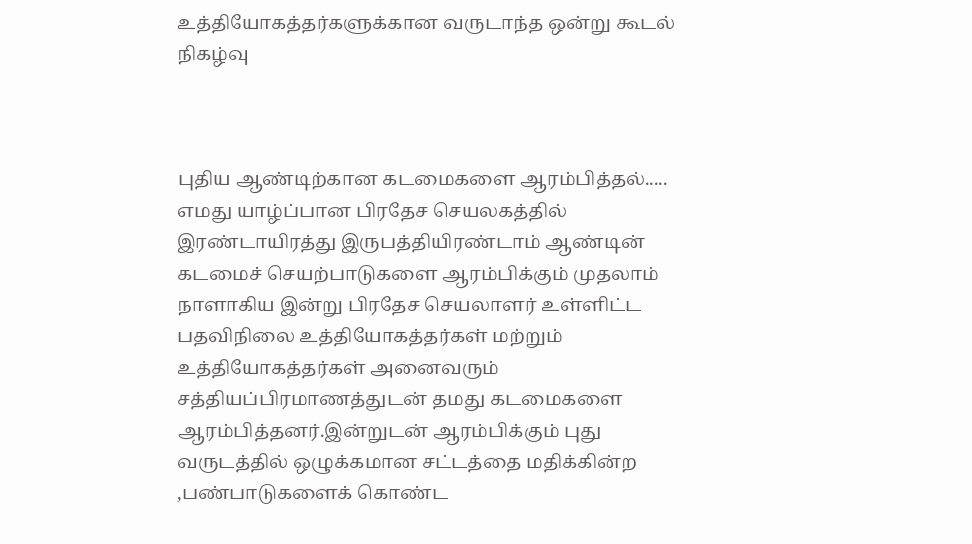உத்தியோகத்தர்களுக்கான வருடாந்த ஒன்று கூடல் நிகழ்வு



புதிய ஆண்டிற்கான கடமைகளை ஆரம்பித்தல்.....
எமது யாழ்ப்பான பிரதேச செயலகத்தில் இரண்டாயிரத்து இருபத்தியிரண்டாம் ஆண்டின் கடமைச் செயற்பாடுகளை ஆரம்பிக்கும் முதலாம் நாளாகிய இன்று பிரதேச செயலாளர் உள்ளிட்ட பதவிநிலை உத்தியோகத்தர்கள் மற்றும் உத்தியோகத்தர்கள் அனைவரும் சத்தியப்பிரமாணத்துடன் தமது கடமைகளை ஆரம்பித்தனர்.இன்றுடன் ஆரம்பிக்கும் புது வருடத்தில் ஒழுக்கமான சட்டத்தை மதிக்கின்ற ,பண்பாடுகளைக் கொண்ட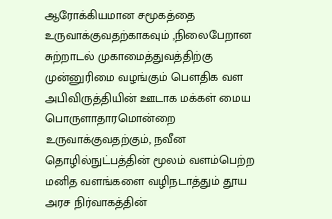ஆரோக்கியமான சமூகத்தை உருவாக்குவதற்காகவும் ,நிலைபேறான சுற்றாடல் முகாமைத்துவத்திற்கு முன்னுரிமை வழங்கும் பௌதிக வள அபிவிருத்தியின் ஊடாக மக்கள் மைய பொருளாதாரமொன்றை உருவாக்குவதற்கும், நவீன தொழில்நுட்பத்தின் மூலம் வளம்பெற்ற மனித வளங்களை வழிநடாத்தும் தூய அரச நிர்வாகத்தின்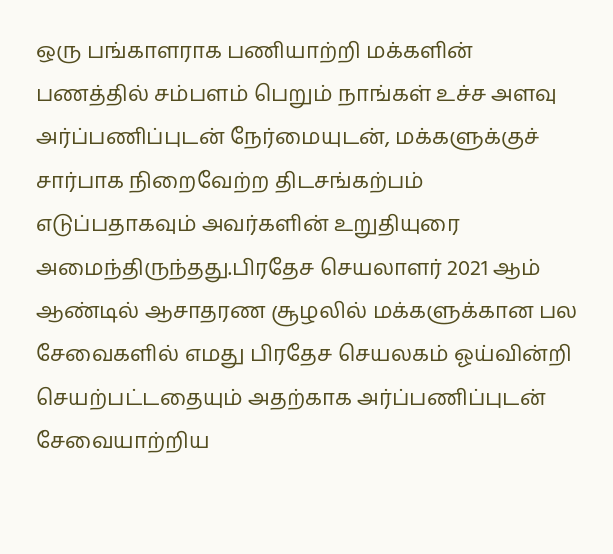ஒரு பங்காளராக பணியாற்றி மக்களின் பணத்தில் சம்பளம் பெறும் நாங்கள் உச்ச அளவு அர்ப்பணிப்புடன் நேர்மையுடன், மக்களுக்குச் சார்பாக நிறைவேற்ற திடசங்கற்பம் எடுப்பதாகவும் அவர்களின் உறுதியுரை அமைந்திருந்தது.பிரதேச செயலாளர் 2021 ஆம் ஆண்டில் ஆசாதரண சூழலில் மக்களுக்கான பல சேவைகளில் எமது பிரதேச செயலகம் ஓய்வின்றி செயற்பட்டதையும் அதற்காக அர்ப்பணிப்புடன் சேவையாற்றிய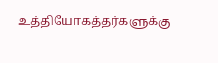உத்தியோகத்தர்களுக்கு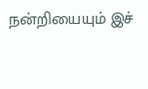நன்றியையும் இச்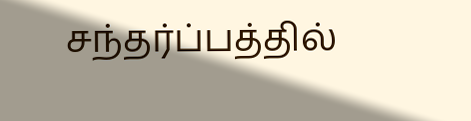சந்தர்ப்பத்தில்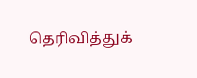தெரிவித்துக்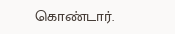கொண்டார்.